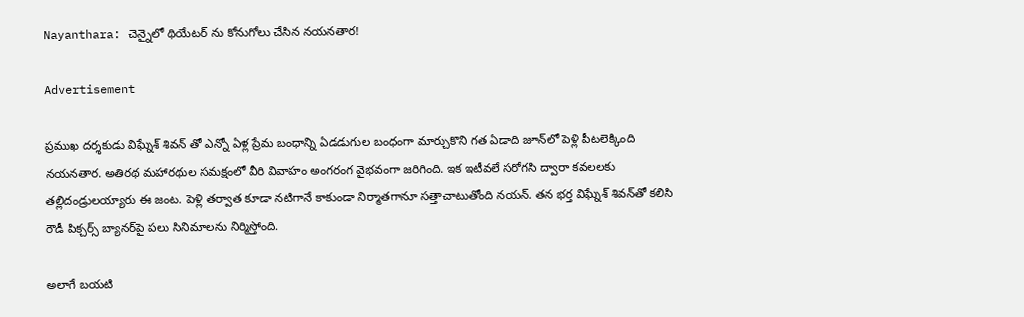Nayanthara: చెన్నైలో థియేటర్ ను కోనుగోలు చేసిన నయనతార!

Advertisement

ప్రముఖ దర్శకుడు విఘ్నేశ్‌ శివన్‌ తో ఎన్నో ఏళ్ల ప్రేమ బంధాన్ని ఏడడుగుల బంధంగా మార్చుకొని గత ఏడాది జూన్‌లో పెళ్లి పీటలెక్కింది నయనతార. అతిరథ మహారథుల సమక్షంలో వీరి వివాహం అంగరంగ వైభవంగా జరిగింది. ఇక ఇటీవలే సరోగసి ద్వారా కవలలకు తల్లిదండ్రులయ్యారు ఈ జంట. పెళ్లి తర్వాత కూడా నటిగానే కాకుండా నిర్మాతగానూ సత్తాచాటుతోంది నయన్‌. తన భర్త విఘ్నేశ్‌ శివన్‌తో కలిసి రౌడీ పిక్చర్స్‌ బ్యానర్‌పై పలు సినిమాలను నిర్మిస్తోంది.

అలాగే బయటి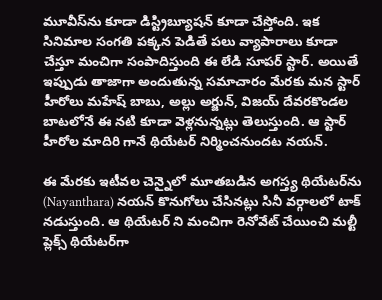మూవీస్‌ను కూడా డిస్ట్రిబ్యూషన్‌ కూడా చేస్తోంది. ఇక సినిమాల సంగతి పక్కన పెడితే పలు వ్యాపారాలు కూడా చేస్తూ మంచిగా సంపాదిస్తుంది ఈ లేడి సూపర్ స్టార్. అయితే ఇప్పుడు తాజాగా అందుతున్న సమాచారం మేరకు మన స్టార్ హీరోలు మహేష్ బాబు, అల్లు అర్జున్, విజయ్ దేవరకొండల బాటలోనే ఈ నటి కూడా వెళ్లనున్నట్లు తెలుస్తుంది. ఆ స్టార్ హీరోల మాదిరి గానే థియేటర్ నిర్మించనుందట నయన్.

ఈ మేరకు ఇటీవల చెన్నైలో మూతబడిన అగస్త్య థియేటర్‌ను (Nayanthara) నయన్‌ కొనుగోలు చేసినట్లు సినీ వర్గాలలో టాక్ నడుస్తుంది. ఆ థియేటర్ ని మంచిగా రెనోవేట్ చేయించి మల్టీ ప్లెక్స్‌ థియేటర్‌గా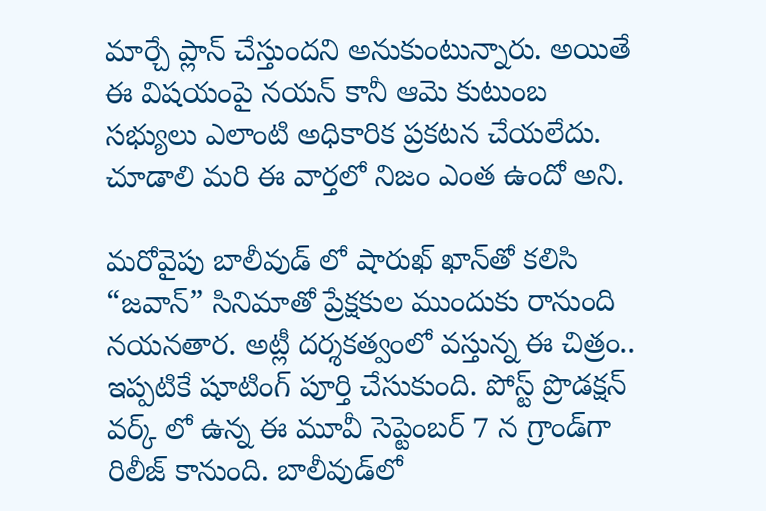మార్చే ప్లాన్ చేస్తుందని అనుకుంటున్నారు. అయితే ఈ విషయంపై నయన్‌ కానీ ఆమె కుటుంబ సభ్యులు ఎలాంటి అధికారిక ప్రకటన చేయలేదు. చూడాలి మరి ఈ వార్తలో నిజం ఎంత ఉందో అని.

మరోవైపు బాలీవుడ్ లో షారుఖ్‌ ఖాన్‌తో కలిసి “జవాన్‌” సినిమాతో ప్రేక్షకుల ముందుకు రానుంది నయనతార. అట్లీ దర్శకత్వంలో వస్తున్న ఈ చిత్రం.. ఇప్పటికే షూటింగ్‌ పూర్తి చేసుకుంది. పోస్ట్ ప్రొడక్షన్ వర్క్ లో ఉన్న ఈ మూవీ సెప్టెంబర్‌ 7 న గ్రాండ్‌గా రిలీజ్‌ కానుంది. బాలీవుడ్‌లో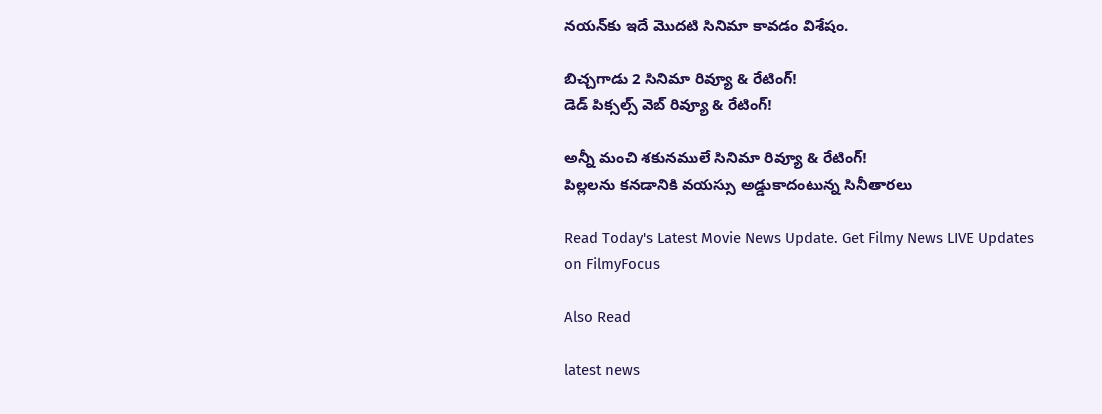నయన్‌కు ఇదే మొదటి సినిమా కావడం విశేషం.

బిచ్చగాడు 2 సినిమా రివ్యూ & రేటింగ్!
డెడ్ పిక్సల్స్ వెబ్ రివ్యూ & రేటింగ్!

అన్నీ మంచి శకునములే సినిమా రివ్యూ & రేటింగ్!
పిల్లలను కనడానికి వయస్సు అడ్డుకాదంటున్న సినీతారలు

Read Today's Latest Movie News Update. Get Filmy News LIVE Updates on FilmyFocus

Also Read

latest news